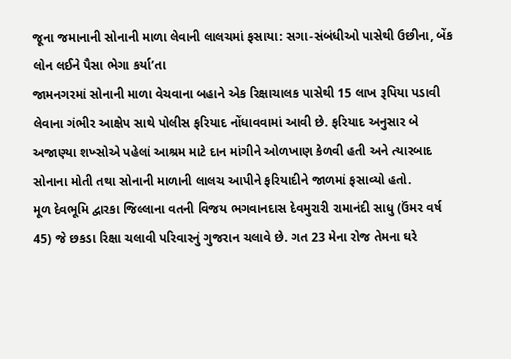જૂના જમાનાની સોનાની માળા લેવાની લાલચમાં ફસાયા: સગા-સંબંધીઓ પાસેથી ઉછીના, બેંક લોન લઈને પૈસા ભેગા કર્યા’તા
જામનગરમાં સોનાની માળા વેચવાના બહાને એક રિક્ષાચાલક પાસેથી 15 લાખ રૂપિયા પડાવી લેવાના ગંભીર આક્ષેપ સાથે પોલીસ ફરિયાદ નોંધાવવામાં આવી છે. ફરિયાદ અનુસાર બે અજાણ્યા શખ્સોએ પહેલાં આશ્રમ માટે દાન માંગીને ઓળખાણ કેળવી હતી અને ત્યારબાદ સોનાના મોતી તથા સોનાની માળાની લાલચ આપીને ફરિયાદીને જાળમાં ફસાવ્યો હતો.
મૂળ દેવભૂમિ દ્વારકા જિલ્લાના વતની વિજય ભગવાનદાસ દેવમુરારી રામાનંદી સાધુ (ઉંમર વર્ષ 45) જે છકડા રિક્ષા ચલાવી પરિવારનું ગુજરાન ચલાવે છે. ગત 23 મેના રોજ તેમના ઘરે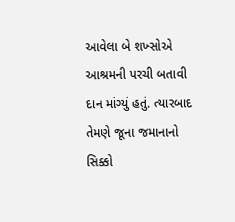આવેલા બે શખ્સોએ આશ્રમની પરચી બતાવી દાન માંગ્યું હતું. ત્યારબાદ તેમણે જૂના જમાનાનો સિક્કો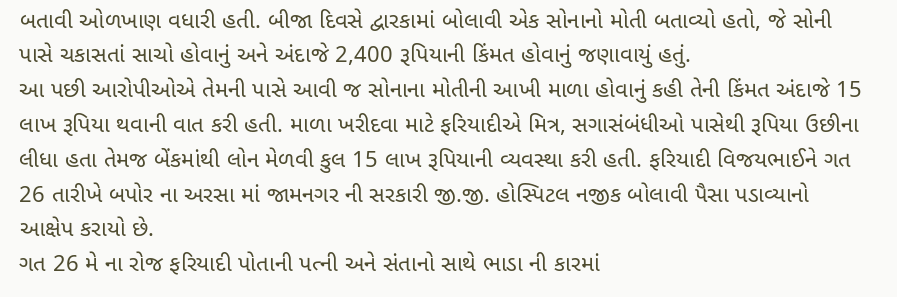બતાવી ઓળખાણ વધારી હતી. બીજા દિવસે દ્વારકામાં બોલાવી એક સોનાનો મોતી બતાવ્યો હતો, જે સોની પાસે ચકાસતાં સાચો હોવાનું અને અંદાજે 2,400 રૂપિયાની કિંમત હોવાનું જણાવાયું હતું.
આ પછી આરોપીઓએ તેમની પાસે આવી જ સોનાના મોતીની આખી માળા હોવાનું કહી તેની કિંમત અંદાજે 15 લાખ રૂપિયા થવાની વાત કરી હતી. માળા ખરીદવા માટે ફરિયાદીએ મિત્ર, સગાસંબંધીઓ પાસેથી રૂપિયા ઉછીના લીધા હતા તેમજ બેંકમાંથી લોન મેળવી કુલ 15 લાખ રૂપિયાની વ્યવસ્થા કરી હતી. ફરિયાદી વિજયભાઈને ગત 26 તારીખે બપોર ના અરસા માં જામનગર ની સરકારી જી.જી. હોસ્પિટલ નજીક બોલાવી પૈસા પડાવ્યાનો આક્ષેપ કરાયો છે.
ગત 26 મે ના રોજ ફરિયાદી પોતાની પત્ની અને સંતાનો સાથે ભાડા ની કારમાં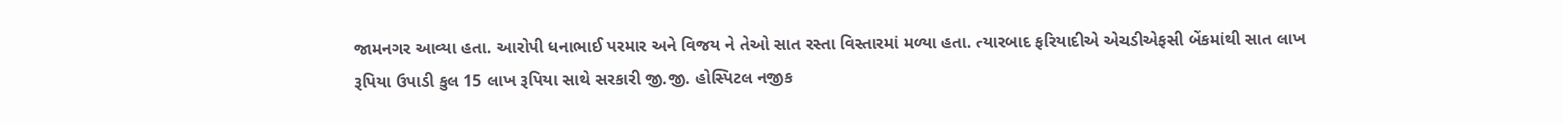જામનગર આવ્યા હતા. આરોપી ધનાભાઈ પરમાર અને વિજય ને તેઓ સાત રસ્તા વિસ્તારમાં મળ્યા હતા. ત્યારબાદ ફરિયાદીએ એચડીએફસી બેંકમાંથી સાત લાખ રૂપિયા ઉપાડી કુલ 15 લાખ રૂપિયા સાથે સરકારી જી.જી. હોસ્પિટલ નજીક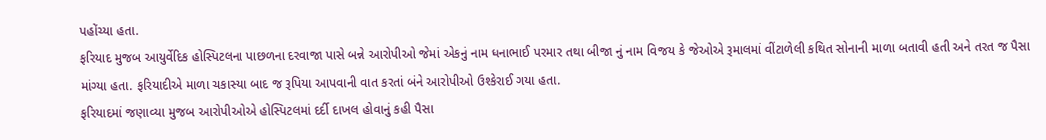પહોંચ્યા હતા.
ફરિયાદ મુજબ આયુર્વેદિક હોસ્પિટલના પાછળના દરવાજા પાસે બન્ને આરોપીઓ જેમાં એકનું નામ ધનાભાઈ પરમાર તથા બીજા નું નામ વિજય કે જેઓએ રૂમાલમાં વીંટાળેલી કથિત સોનાની માળા બતાવી હતી અને તરત જ પૈસા માંગ્યા હતા. ફરિયાદીએ માળા ચકાસ્યા બાદ જ રૂપિયા આપવાની વાત કરતાં બંને આરોપીઓ ઉશ્કેરાઈ ગયા હતા.
ફરિયાદમાં જણાવ્યા મુજબ આરોપીઓએ હોસ્પિટલમાં દર્દી દાખલ હોવાનું કહી પૈસા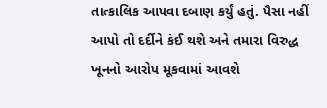તાત્કાલિક આપવા દબાણ કર્યું હતું. પૈસા નહીં આપો તો દર્દીને કંઈ થશે અને તમારા વિરુદ્ધ ખૂનનો આરોપ મૂકવામાં આવશે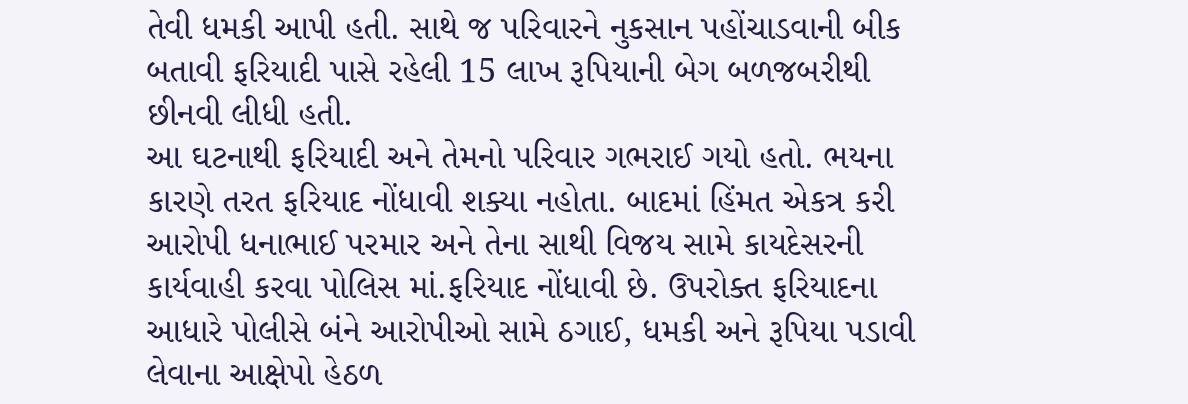તેવી ધમકી આપી હતી. સાથે જ પરિવારને નુકસાન પહોંચાડવાની બીક બતાવી ફરિયાદી પાસે રહેલી 15 લાખ રૂપિયાની બેગ બળજબરીથી છીનવી લીધી હતી.
આ ઘટનાથી ફરિયાદી અને તેમનો પરિવાર ગભરાઈ ગયો હતો. ભયના કારણે તરત ફરિયાદ નોંધાવી શક્યા નહોતા. બાદમાં હિંમત એકત્ર કરી આરોપી ધનાભાઈ પરમાર અને તેના સાથી વિજય સામે કાયદેસરની કાર્યવાહી કરવા પોલિસ માં.ફરિયાદ નોંધાવી છે. ઉપરોક્ત ફરિયાદના આધારે પોલીસે બંને આરોપીઓ સામે ઠગાઈ, ધમકી અને રૂપિયા પડાવી લેવાના આક્ષેપો હેઠળ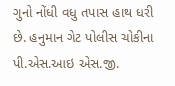ગુનો નોંધી વધુ તપાસ હાથ ધરી છે. હનુમાન ગેટ પોલીસ ચોકીના પી.એસ.આઇ એસ.જી.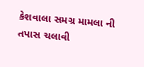કેશવાલા સમગ્ર મામલા ની તપાસ ચલાવી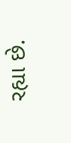રહ્યા છે.